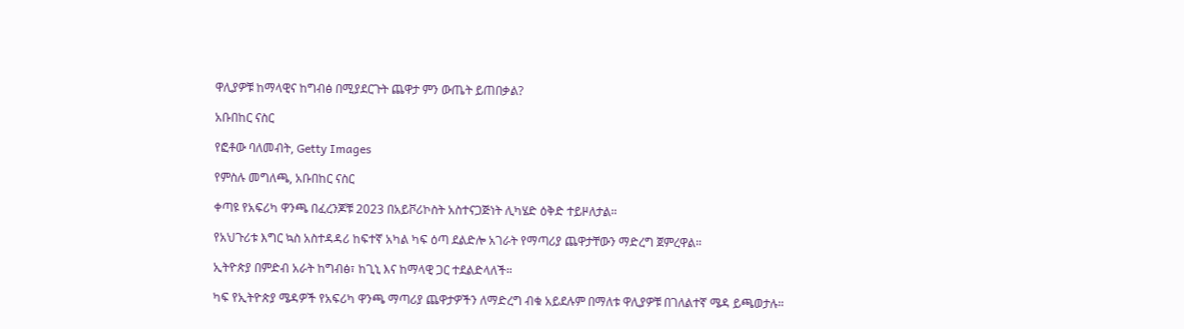ዋሊያዎቹ ከማላዊና ከግብፅ በሚያደርጉት ጨዋታ ምን ውጤት ይጠበቃል?

አቡበከር ናስር

የፎቶው ባለመብት, Getty Images

የምስሉ መግለጫ, አቡበከር ናስር

ቀጣዩ የአፍሪካ ዋንጫ በፈረንጆቹ 2023 በአይቮሪኮስት አስተናጋጅነት ሊካሄድ ዕቅድ ተይዞለታል።

የአህጉሪቱ እግር ኳስ አስተዳዳሪ ከፍተኛ አካል ካፍ ዕጣ ደልድሎ አገራት የማጣሪያ ጨዋታቸውን ማድረግ ጀምረዋል።

ኢትዮጵያ በምድብ አራት ከግብፅ፣ ከጊኒ እና ከማላዊ ጋር ተደልድላለች።

ካፍ የኢትዮጵያ ሜዳዎች የአፍሪካ ዋንጫ ማጣሪያ ጨዋታዎችን ለማድረግ ብቁ አይደሉም በማለቱ ዋሊያዎቹ በገለልተኛ ሜዳ ይጫወታሉ።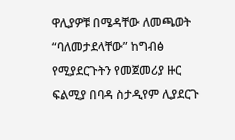ዋሊያዎቹ በሜዳቸው ለመጫወት “ባለመታደላቸው” ከግብፅ የሚያደርጉትን የመጀመሪያ ዙር ፍልሚያ በባዳ ስታዲየም ሊያደርጉ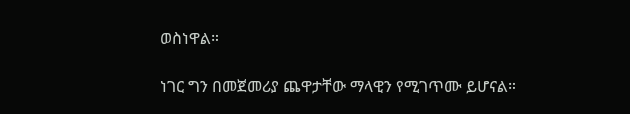ወስነዋል።

ነገር ግን በመጀመሪያ ጨዋታቸው ማላዊን የሚገጥሙ ይሆናል።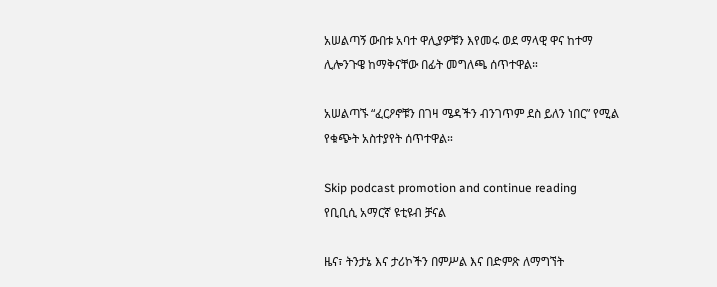አሠልጣኝ ውበቱ አባተ ዋሊያዎቹን እየመሩ ወደ ማላዊ ዋና ከተማ ሊሎንጉዌ ከማቅናቸው በፊት መግለጫ ሰጥተዋል።

አሠልጣኙ “ፈርዖኖቹን በገዛ ሜዳችን ብንገጥም ደስ ይለን ነበር” የሚል የቁጭት አስተያየት ሰጥተዋል።

Skip podcast promotion and continue reading
የቢቢሲ አማርኛ ዩቲዩብ ቻናል

ዜና፣ ትንታኔ እና ታሪኮችን በምሥል እና በድምጽ ለማግኘት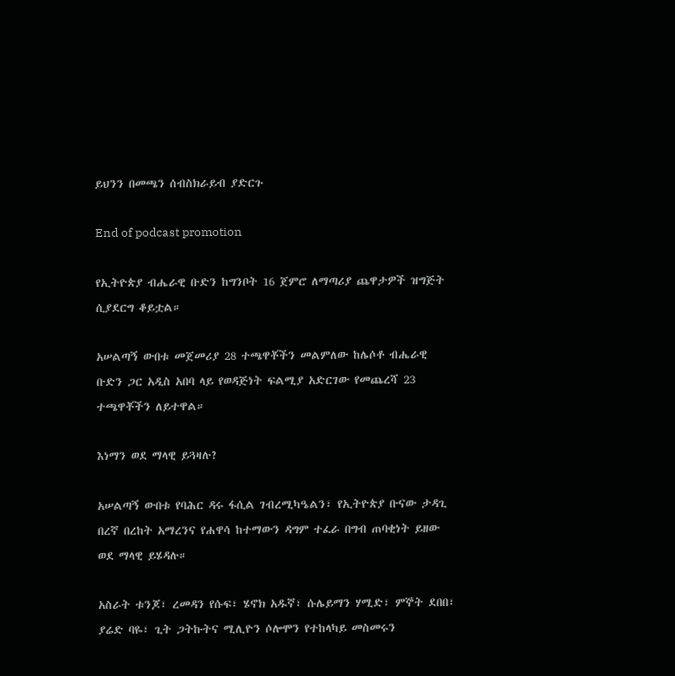ይህንን በመጫን ሰብስክራይብ ያድርጉ

End of podcast promotion

የኢትዮጵያ ብሔራዊ ቡድን ከግንቦት 16 ጀምሮ ለማጣሪያ ጨዋታዎች ዝግጅት ሲያደርግ ቆይቷል።

አሠልጣኝ ውበቱ መጀመሪያ 28 ተጫዋቾችን መልምለው ከሌሶቶ ብሔራዊ ቡድን ጋር አዲስ አበባ ላይ የወዳጅነት ፍልሚያ አድርገው የመጨረሻ 23 ተጫዋቾችን ለይተዋል።

እነማን ወደ ማላዊ ይጓዛሉ?

አሠልጣኝ ውበቱ የባሕር ዳሩ ፋሲል ገብረሚካዔልን፣ የኢትዮጵያ ቡናው ታዳጊ በረኛ በረከት አማረንና የሐዋሳ ከተማውን ዳግም ተፈራ በግብ ጠባቂነት ይዘው ወደ ማላዊ ይሄዳሉ።

አስራት ቱንጆ፣ ረመዳን የሱፍ፣ ሄኖክ አዱኛ፣ ሱሌይማን ሃሚድ፣ ምኞት ደበበ፣ ያሬድ ባዬ፣ ጊት ጋትኩትና ሚሊዮን ሶሎሞን የተከላካይ መስመሩን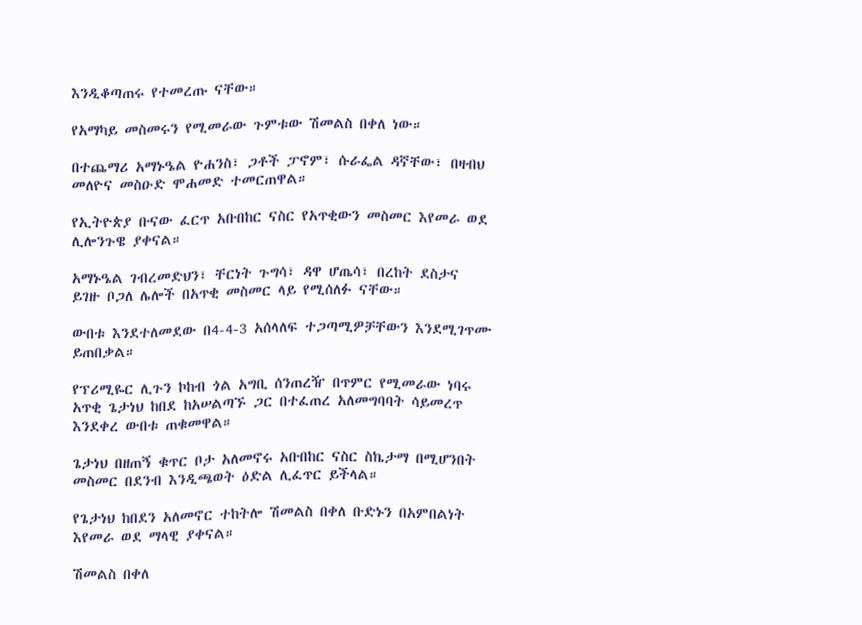እንዲቆጣጠሩ የተመረጡ ናቸው።

የአማካይ መስመሩን የሚመራው ጉምቱው ሽመልስ በቀለ ነው።

በተጨማሪ አማኑዔል ዮሐንስ፣ ጋቶች ፓኖም፣ ሱራፌል ዳኛቸው፣ በዛብህ መለዮና መስዑድ ሞሐመድ ተመርጠዋል።

የኢትዮጵያ ቡናው ፈርጥ አቡበከር ናስር የአጥቂውን መስመር እየመራ ወደ ሊሎንጉዌ ያቀናል።

አማኑዔል ገብረመድህን፣ ቸርነት ጉግሳ፣ ዳዋ ሆጤሳ፣ በረከት ደስታና ይገዙ ቦጋለ ሌሎች በአጥቂ መስመር ላይ የሚሰለፉ ናቸው።

ውበቱ እንደተለመደው በ4-4-3 አሰላለፍ ተጋጣሚዎቻቸውን እንደሚገጥሙ ይጠበቃል።

የፕሪሚዬር ሊጉን ኮከብ ጎል አግቢ ሰንጠረዥ በጥምር የሚመራው ነባሩ አጥቂ ጌታነህ ከበደ ከአሠልጣኙ ጋር በተፈጠረ አለመግባባት ሳይመረጥ እንደቀረ ውበቱ ጠቁመዋል።

ጌታነህ በዘጠኝ ቁጥር ቦታ አለመኖሩ አቡበከር ናስር ስኬታማ በሚሆንበት መስመር በደንብ እንዲጫወት ዕድል ሊፈጥር ይችላል።

የጌታነህ ከበደን አለመኖር ተከትሎ ሽመልስ በቀለ ቡድኑን በአምበልነት እየመራ ወደ ማላዊ ያቀናል።

ሽመልስ በቀለ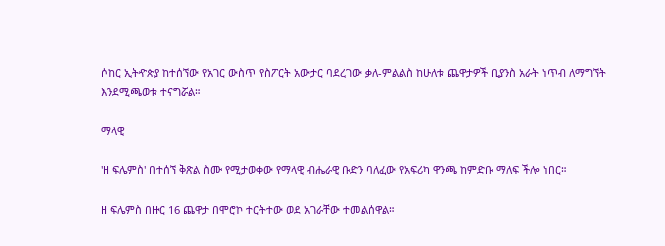ሶከር ኢትዯጵያ ከተሰኘው የአገር ውስጥ የስፖርት አውታር ባደረገው ቃለ-ምልልስ ከሁለቱ ጨዋታዎች ቢያንስ አራት ነጥብ ለማግኘት እንደሚጫወቱ ተናግሯል።

ማላዊ

'ዘ ፍሌምስ' በተሰኘ ቅጽል ስሙ የሚታወቀው የማላዊ ብሔራዊ ቡድን ባለፈው የአፍሪካ ዋንጫ ከምድቡ ማለፍ ችሎ ነበር።

ዘ ፍሌምስ በዙር 16 ጨዋታ በሞሮኮ ተርትተው ወደ አገራቸው ተመልሰዋል።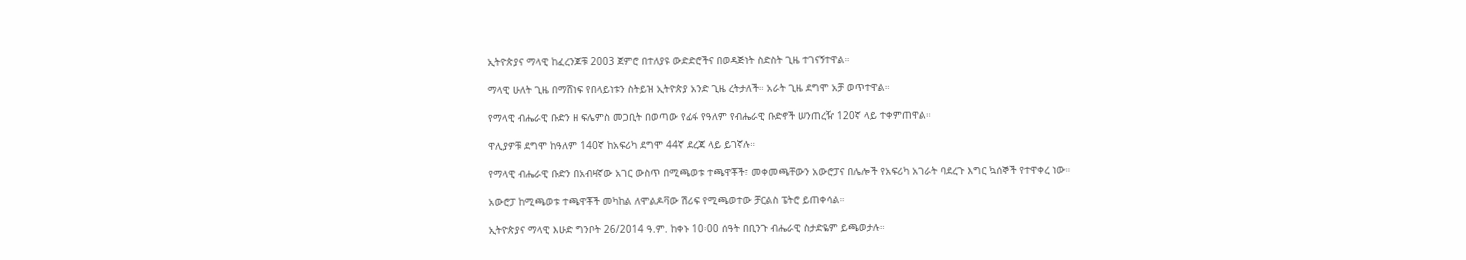ኢትዮጵያና ማላዊ ከፈረንጆቹ 2003 ጀምሮ በተለያዩ ውድድሮችና በወዳጅነት ስድስት ጊዜ ተገናኝተዋል።

ማላዊ ሁለት ጊዜ በማሸነፍ የበላይነቱን ስትይዝ ኢትዮጵያ አንድ ጊዜ ረትታለች። አራት ጊዜ ደግሞ አቻ ወጥተዋል።

የማላዊ ብሔራዊ ቡድን ዘ ፍሌምስ መጋቢት በወጣው የፊፋ የዓለም የብሔራዊ ቡድኖች ሠንጠረዥ 120ኛ ላይ ተቀምጠዋል።

ዋሊያዎቹ ደግሞ ከዓለም 140ኛ ከአፍሪካ ደግሞ 44ኛ ደረጃ ላይ ይገኛሉ።

የማላዊ ብሔራዊ ቡድን በአብዛኛው አገር ውስጥ በሚጫወቱ ተጫዋቾች፣ መቀመጫቸውን አውሮፓና በሌሎች የአፍሪካ አገራት ባደረጉ እግር ኳሰኞች የተዋቀረ ነው።

አውሮፓ ከሚጫወቱ ተጫዋቾች መካከል ለሞልዶቫው ሽሪፍ የሚጫወተው ቻርልስ ፔትሮ ይጠቀሳል።

ኢትዮጵያና ማላዊ እሁድ ግንቦት 26/2014 ዓ.ም. ከቀኑ 10፡00 ሰዓት በቢንጉ ብሔራዊ ስታድዬም ይጫወታሉ።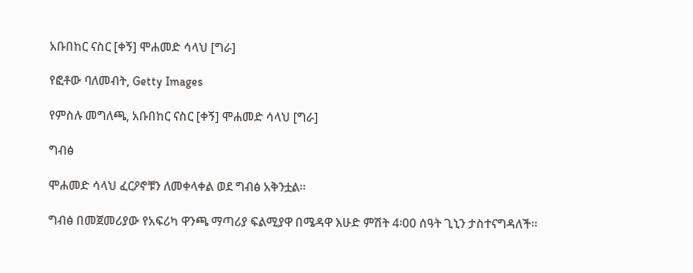አቡበከር ናስር [ቀኝ] ሞሐመድ ሳላህ [ግራ]

የፎቶው ባለመብት, Getty Images

የምስሉ መግለጫ, አቡበከር ናስር [ቀኝ] ሞሐመድ ሳላህ [ግራ]

ግብፅ

ሞሐመድ ሳላህ ፈርዖኖቹን ለመቀላቀል ወደ ግብፅ አቅንቷል።

ግብፅ በመጀመሪያው የአፍሪካ ዋንጫ ማጣሪያ ፍልሚያዋ በሜዳዋ እሁድ ምሽት 4፡00 ሰዓት ጊኒን ታስተናግዳለች።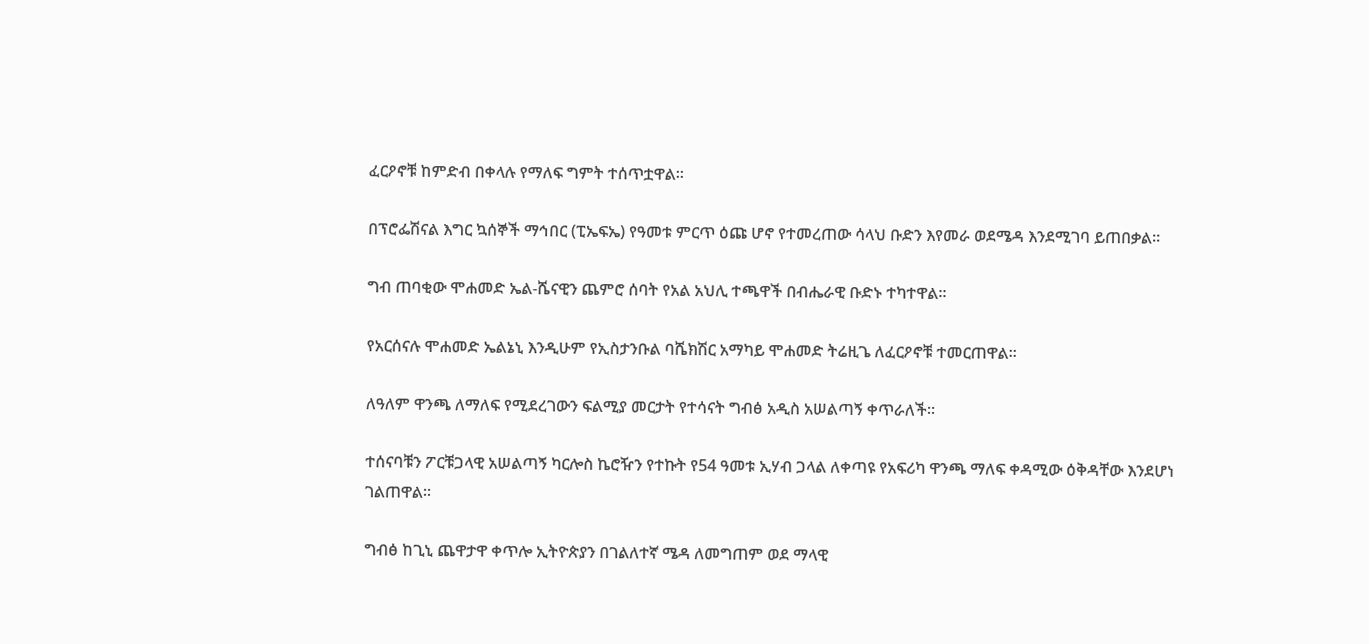ፈርዖኖቹ ከምድብ በቀላሉ የማለፍ ግምት ተሰጥቷዋል።

በፕሮፌሽናል እግር ኳሰኞች ማኅበር (ፒኤፍኤ) የዓመቱ ምርጥ ዕጩ ሆኖ የተመረጠው ሳላህ ቡድን እየመራ ወደሜዳ እንደሚገባ ይጠበቃል።

ግብ ጠባቂው ሞሐመድ ኤል-ሼናዊን ጨምሮ ሰባት የአል አህሊ ተጫዋች በብሔራዊ ቡድኑ ተካተዋል።

የአርሰናሉ ሞሐመድ ኤልኔኒ እንዲሁም የኢስታንቡል ባሼክሽር አማካይ ሞሐመድ ትሬዚጌ ለፈርዖኖቹ ተመርጠዋል።

ለዓለም ዋንጫ ለማለፍ የሚደረገውን ፍልሚያ መርታት የተሳናት ግብፅ አዲስ አሠልጣኝ ቀጥራለች።

ተሰናባቹን ፖርቹጋላዊ አሠልጣኝ ካርሎስ ኬሮዥን የተኩት የ54 ዓመቱ ኢሃብ ጋላል ለቀጣዩ የአፍሪካ ዋንጫ ማለፍ ቀዳሚው ዕቅዳቸው እንደሆነ ገልጠዋል።

ግብፅ ከጊኒ ጨዋታዋ ቀጥሎ ኢትዮጵያን በገልለተኛ ሜዳ ለመግጠም ወደ ማላዊ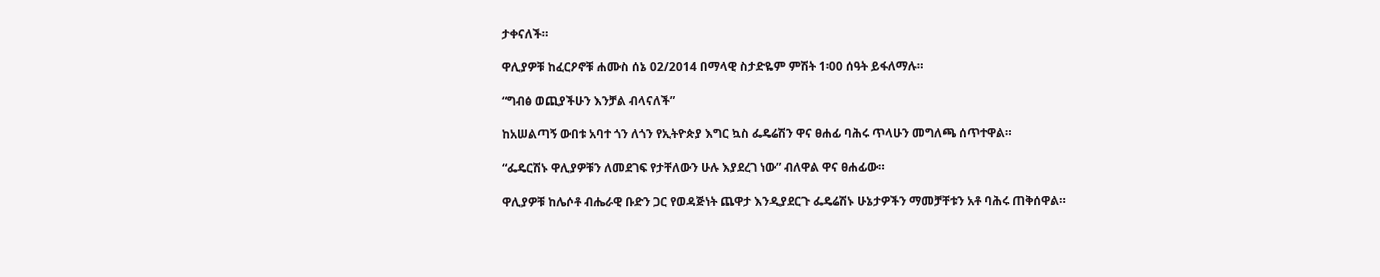ታቀናለች።

ዋሊያዎቹ ከፈርዖኖቹ ሐሙስ ሰኔ 02/2014 በማላዊ ስታድዬም ምሽት 1፡00 ሰዓት ይፋለማሉ።

“ግብፅ ወጪያችሁን እንቻል ብላናለች”

ከአሠልጣኝ ውበቱ አባተ ጎን ለጎን የኢትዮጵያ እግር ኳስ ፌዴሬሽን ዋና ፀሐፊ ባሕሩ ጥላሁን መግለጫ ሰጥተዋል።

“ፌዴርሽኑ ዋሊያዎቹን ለመደገፍ የታቸለውን ሁሉ እያደረገ ነው” ብለዋል ዋና ፀሐፊው።

ዋሊያዎቹ ከሌሶቶ ብሔራዊ ቡድን ጋር የወዳጅነት ጨዋታ እንዲያደርጉ ፌዴሬሽኑ ሁኔታዎችን ማመቻቸቱን አቶ ባሕሩ ጠቅሰዋል።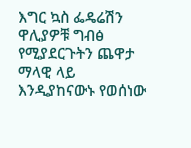እግር ኳስ ፌዴሬሽን ዋሊያዎቹ ግብፅ የሚያደርጉትን ጨዋታ ማላዊ ላይ እንዲያከናውኑ የወሰነው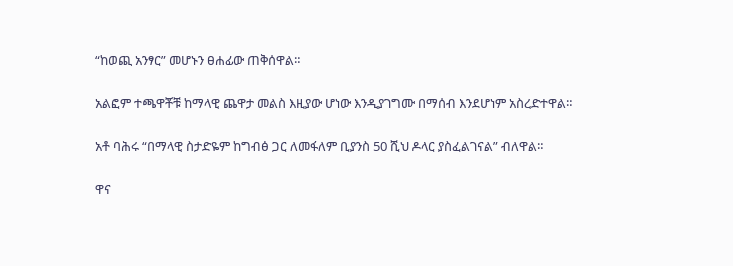“ከወጪ አንፃር” መሆኑን ፀሐፊው ጠቅሰዋል።

አልፎም ተጫዋቾቹ ከማላዊ ጨዋታ መልስ እዚያው ሆነው እንዲያገግሙ በማሰብ እንደሆነም አስረድተዋል።

አቶ ባሕሩ “በማላዊ ስታድዬም ከግብፅ ጋር ለመፋለም ቢያንስ 50 ሺህ ዶላር ያስፈልገናል” ብለዋል።

ዋና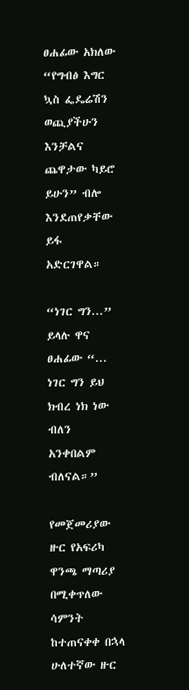ፀሐፊው አክለው “የግብፅ እግር ኳስ ፌዴሬሽን ወጪያችሁን እንቻልና ጨዋታው ካይሮ ይሁን” ብሎ እንደጠየቃቸው ይፋ አድርገዋል።

“ነገር ግን...” ይላሉ ዋና ፀሐፊው “... ነገር ግን ይህ ክብረ ነክ ነው ብለን አንቀበልም ብለናል።”

የመጀመሪያው ዙር የአፍሪካ ዋንጫ ማጣሪያ በሚቀጥለው ሳምንት ከተጠናቀቀ በኋላ ሁለተኛው ዙር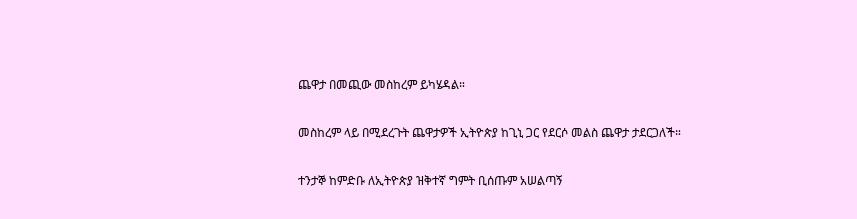ጨዋታ በመጪው መስከረም ይካሄዳል።

መስከረም ላይ በሚደረጉት ጨዋታዎች ኢትዮጵያ ከጊኒ ጋር የደርሶ መልስ ጨዋታ ታደርጋለች።

ተንታኞ ከምድቡ ለኢትዮጵያ ዝቅተኛ ግምት ቢሰጡም አሠልጣኝ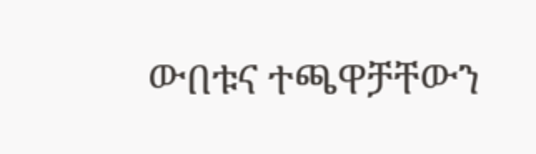ውበቱና ተጫዋቻቸውን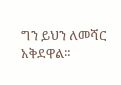ግን ይህን ለመሻር አቅደዋል።